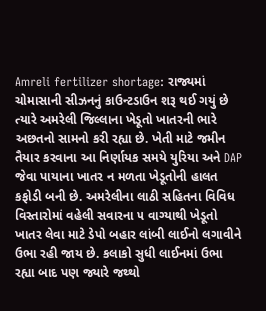Amreli fertilizer shortage: રાજ્યમાં ચોમાસાની સીઝનનું કાઉન્ટડાઉન શરૂ થઈ ગયું છે ત્યારે અમરેલી જિલ્લાના ખેડૂતો ખાતરની ભારે અછતનો સામનો કરી રહ્યા છે. ખેતી માટે જમીન તૈયાર કરવાના આ નિર્ણાયક સમયે યુરિયા અને DAP જેવા પાયાના ખાતર ન મળતા ખેડૂતોની હાલત કફોડી બની છે. અમરેલીના લાઠી સહિતના વિવિધ વિસ્તારોમાં વહેલી સવારના ૫ વાગ્યાથી ખેડૂતો ખાતર લેવા માટે ડેપો બહાર લાંબી લાઈનો લગાવીને ઉભા રહી જાય છે. કલાકો સુધી લાઈનમાં ઉભા રહ્યા બાદ પણ જ્યારે જથ્થો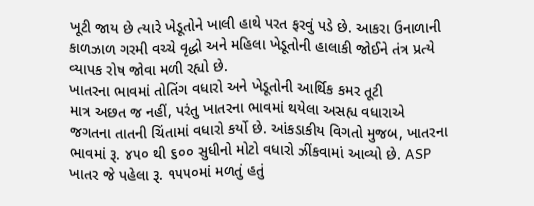ખૂટી જાય છે ત્યારે ખેડૂતોને ખાલી હાથે પરત ફરવું પડે છે. આકરા ઉનાળાની કાળઝાળ ગરમી વચ્ચે વૃદ્ધો અને મહિલા ખેડૂતોની હાલાકી જોઈને તંત્ર પ્રત્યે વ્યાપક રોષ જોવા મળી રહ્યો છે.
ખાતરના ભાવમાં તોતિંગ વધારો અને ખેડૂતોની આર્થિક કમર તૂટી
માત્ર અછત જ નહીં, પરંતુ ખાતરના ભાવમાં થયેલા અસહ્ય વધારાએ જગતના તાતની ચિંતામાં વધારો કર્યો છે. આંકડાકીય વિગતો મુજબ, ખાતરના ભાવમાં રૂ. ૪૫૦ થી ૬૦૦ સુધીનો મોટો વધારો ઝીંકવામાં આવ્યો છે. ASP ખાતર જે પહેલા રૂ. ૧૫૫૦માં મળતું હતું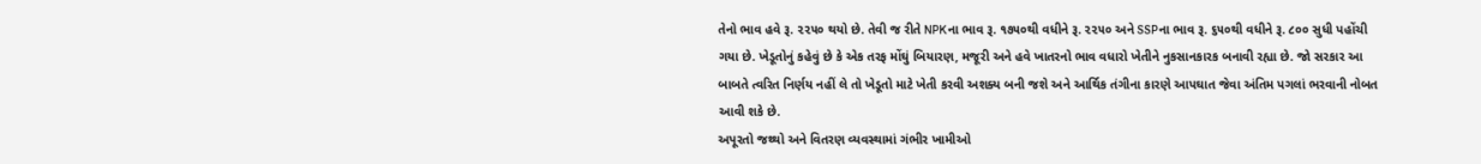તેનો ભાવ હવે રૂ. ૨૨૫૦ થયો છે. તેવી જ રીતે NPKના ભાવ રૂ. ૧૭૫૦થી વધીને રૂ. ૨૨૫૦ અને SSPના ભાવ રૂ. ૬૫૦થી વધીને રૂ. ૮૦૦ સુધી પહોંચી ગયા છે. ખેડૂતોનું કહેવું છે કે એક તરફ મોંઘું બિયારણ, મજૂરી અને હવે ખાતરનો ભાવ વધારો ખેતીને નુકસાનકારક બનાવી રહ્યા છે. જો સરકાર આ બાબતે ત્વરિત નિર્ણય નહીં લે તો ખેડૂતો માટે ખેતી કરવી અશક્ય બની જશે અને આર્થિક તંગીના કારણે આપઘાત જેવા અંતિમ પગલાં ભરવાની નોબત આવી શકે છે.
અપૂરતો જથ્થો અને વિતરણ વ્યવસ્થામાં ગંભીર ખામીઓ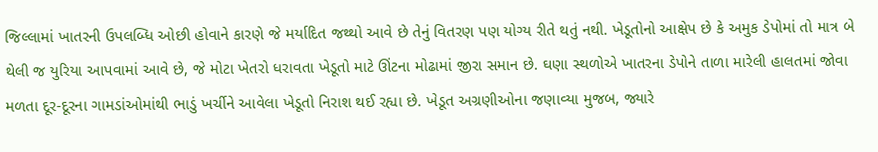જિલ્લામાં ખાતરની ઉપલબ્ધિ ઓછી હોવાને કારણે જે મર્યાદિત જથ્થો આવે છે તેનું વિતરણ પણ યોગ્ય રીતે થતું નથી. ખેડૂતોનો આક્ષેપ છે કે અમુક ડેપોમાં તો માત્ર બે થેલી જ યુરિયા આપવામાં આવે છે, જે મોટા ખેતરો ધરાવતા ખેડૂતો માટે ઊંટના મોઢામાં જીરા સમાન છે. ઘણા સ્થળોએ ખાતરના ડેપોને તાળા મારેલી હાલતમાં જોવા મળતા દૂર-દૂરના ગામડાંઓમાંથી ભાડું ખર્ચીને આવેલા ખેડૂતો નિરાશ થઈ રહ્યા છે. ખેડૂત અગ્રણીઓના જણાવ્યા મુજબ, જ્યારે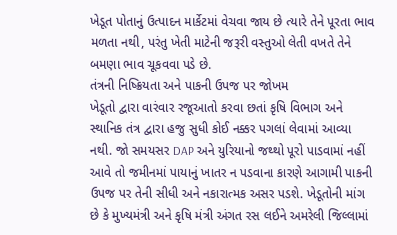ખેડૂત પોતાનું ઉત્પાદન માર્કેટમાં વેચવા જાય છે ત્યારે તેને પૂરતા ભાવ મળતા નથી, પરંતુ ખેતી માટેની જરૂરી વસ્તુઓ લેતી વખતે તેને બમણા ભાવ ચૂકવવા પડે છે.
તંત્રની નિષ્ક્રિયતા અને પાકની ઉપજ પર જોખમ
ખેડૂતો દ્વારા વારંવાર રજૂઆતો કરવા છતાં કૃષિ વિભાગ અને સ્થાનિક તંત્ર દ્વારા હજુ સુધી કોઈ નક્કર પગલાં લેવામાં આવ્યા નથી. જો સમયસર DAP અને યુરિયાનો જથ્થો પૂરો પાડવામાં નહીં આવે તો જમીનમાં પાયાનું ખાતર ન પડવાના કારણે આગામી પાકની ઉપજ પર તેની સીધી અને નકારાત્મક અસર પડશે. ખેડૂતોની માંગ છે કે મુખ્યમંત્રી અને કૃષિ મંત્રી અંગત રસ લઈને અમરેલી જિલ્લામાં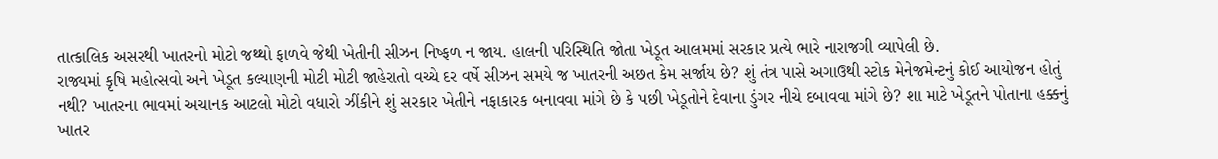તાત્કાલિક અસરથી ખાતરનો મોટો જથ્થો ફાળવે જેથી ખેતીની સીઝન નિષ્ફળ ન જાય. હાલની પરિસ્થિતિ જોતા ખેડૂત આલમમાં સરકાર પ્રત્યે ભારે નારાજગી વ્યાપેલી છે.
રાજ્યમાં કૃષિ મહોત્સવો અને ખેડૂત કલ્યાણની મોટી મોટી જાહેરાતો વચ્ચે દર વર્ષે સીઝન સમયે જ ખાતરની અછત કેમ સર્જાય છે? શું તંત્ર પાસે અગાઉથી સ્ટોક મેનેજમેન્ટનું કોઈ આયોજન હોતું નથી? ખાતરના ભાવમાં અચાનક આટલો મોટો વધારો ઝીંકીને શું સરકાર ખેતીને નફાકારક બનાવવા માંગે છે કે પછી ખેડૂતોને દેવાના ડુંગર નીચે દબાવવા માંગે છે? શા માટે ખેડૂતને પોતાના હક્કનું ખાતર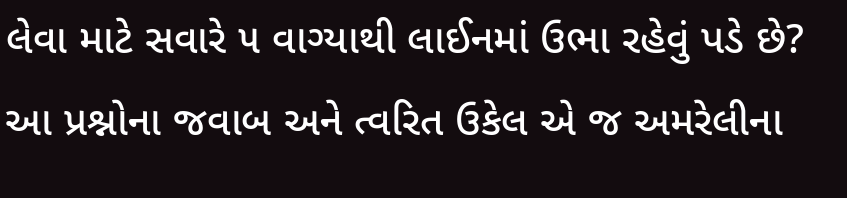લેવા માટે સવારે ૫ વાગ્યાથી લાઈનમાં ઉભા રહેવું પડે છે? આ પ્રશ્નોના જવાબ અને ત્વરિત ઉકેલ એ જ અમરેલીના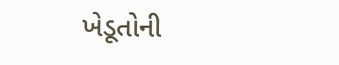ખેડૂતોની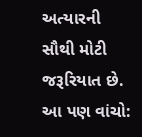અત્યારની સૌથી મોટી જરૂરિયાત છે.
આ પણ વાંચો: